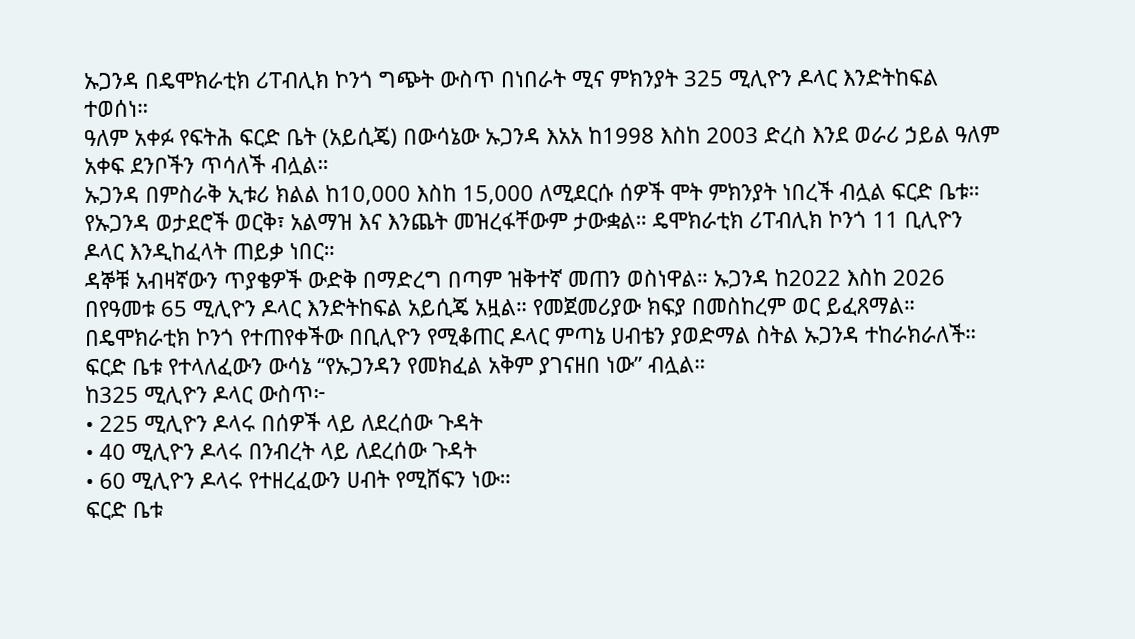ኡጋንዳ በዴሞክራቲክ ሪፐብሊክ ኮንጎ ግጭት ውስጥ በነበራት ሚና ምክንያት 325 ሚሊዮን ዶላር እንድትከፍል ተወሰነ።
ዓለም አቀፉ የፍትሕ ፍርድ ቤት (አይሲጄ) በውሳኔው ኡጋንዳ እአአ ከ1998 እስከ 2003 ድረስ እንደ ወራሪ ኃይል ዓለም አቀፍ ደንቦችን ጥሳለች ብሏል።
ኡጋንዳ በምስራቅ ኢቱሪ ክልል ከ10,000 እስከ 15,000 ለሚደርሱ ሰዎች ሞት ምክንያት ነበረች ብሏል ፍርድ ቤቱ።
የኡጋንዳ ወታደሮች ወርቅ፣ አልማዝ እና እንጨት መዝረፋቸውም ታውቋል። ዴሞክራቲክ ሪፐብሊክ ኮንጎ 11 ቢሊዮን ዶላር እንዲከፈላት ጠይቃ ነበር።
ዳኞቹ አብዛኛውን ጥያቄዎች ውድቅ በማድረግ በጣም ዝቅተኛ መጠን ወስነዋል። ኡጋንዳ ከ2022 እስከ 2026 በየዓመቱ 65 ሚሊዮን ዶላር እንድትከፍል አይሲጄ አዟል። የመጀመሪያው ክፍያ በመስከረም ወር ይፈጸማል።
በዴሞክራቲክ ኮንጎ የተጠየቀችው በቢሊዮን የሚቆጠር ዶላር ምጣኔ ሀብቴን ያወድማል ስትል ኡጋንዳ ተከራክራለች። ፍርድ ቤቱ የተላለፈውን ውሳኔ “የኡጋንዳን የመክፈል አቅም ያገናዘበ ነው” ብሏል።
ከ325 ሚሊዮን ዶላር ውስጥ፦
• 225 ሚሊዮን ዶላሩ በሰዎች ላይ ለደረሰው ጉዳት
• 40 ሚሊዮን ዶላሩ በንብረት ላይ ለደረሰው ጉዳት
• 60 ሚሊዮን ዶላሩ የተዘረፈውን ሀብት የሚሸፍን ነው።
ፍርድ ቤቱ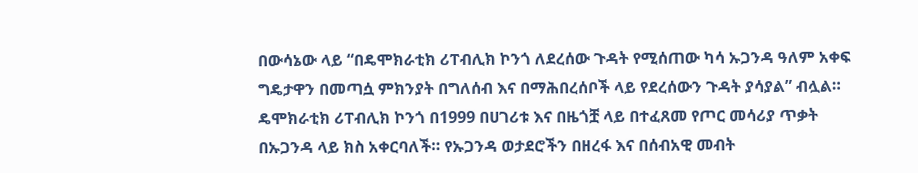በውሳኔው ላይ “በዴሞክራቲክ ሪፐብሊክ ኮንጎ ለደረሰው ጉዳት የሚሰጠው ካሳ ኡጋንዳ ዓለም አቀፍ ግዴታዋን በመጣሷ ምክንያት በግለሰብ እና በማሕበረሰቦች ላይ የደረሰውን ጉዳት ያሳያል” ብሏል።
ዴሞክራቲክ ሪፐብሊክ ኮንጎ በ1999 በሀገሪቱ እና በዜጎቿ ላይ በተፈጸመ የጦር መሳሪያ ጥቃት በኡጋንዳ ላይ ክስ አቀርባለች። የኡጋንዳ ወታደሮችን በዘረፋ እና በሰብአዊ መብት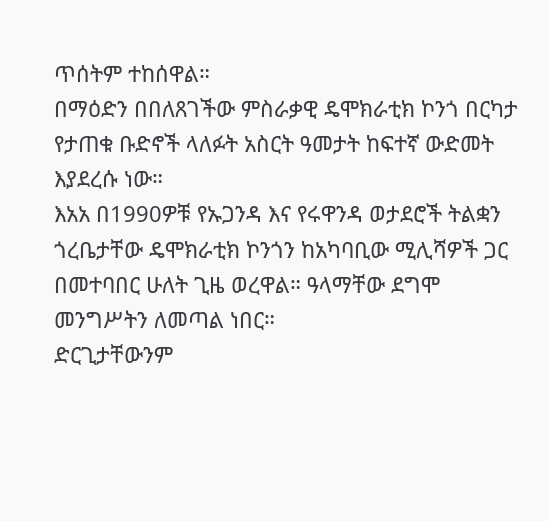ጥሰትም ተከሰዋል።
በማዕድን በበለጸገችው ምስራቃዊ ዴሞክራቲክ ኮንጎ በርካታ የታጠቁ ቡድኖች ላለፉት አስርት ዓመታት ከፍተኛ ውድመት እያደረሱ ነው።
እአአ በ1990ዎቹ የኡጋንዳ እና የሩዋንዳ ወታደሮች ትልቋን ጎረቤታቸው ዴሞክራቲክ ኮንጎን ከአካባቢው ሚሊሻዎች ጋር በመተባበር ሁለት ጊዜ ወረዋል። ዓላማቸው ደግሞ መንግሥትን ለመጣል ነበር።
ድርጊታቸውንም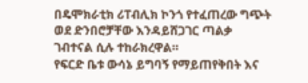በዴሞክራቲክ ሪፐብሊክ ኮንጎ የተፈጠረው ግጭት ወደ ድንበሮቻቸው እንዳይሸጋገር ጣልቃ ገብተናል ሲሉ ተከራክረዋል።
የፍርድ ቤቱ ውሳኔ ይግባኝ የማይጠየቅበት እና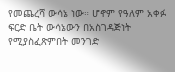የመጨረሻ ውሳኔ ነው። ሆኖም የዓለም አቀፉ ፍርድ ቤት ውሳኔውን በአስገዳጅነት የሚያስፈጽምበት መንገድ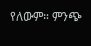የለውም። ምንጭ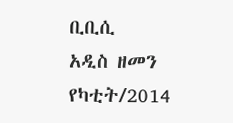ቢቢሲ
አዲስ ዘመን የካቲት/2014